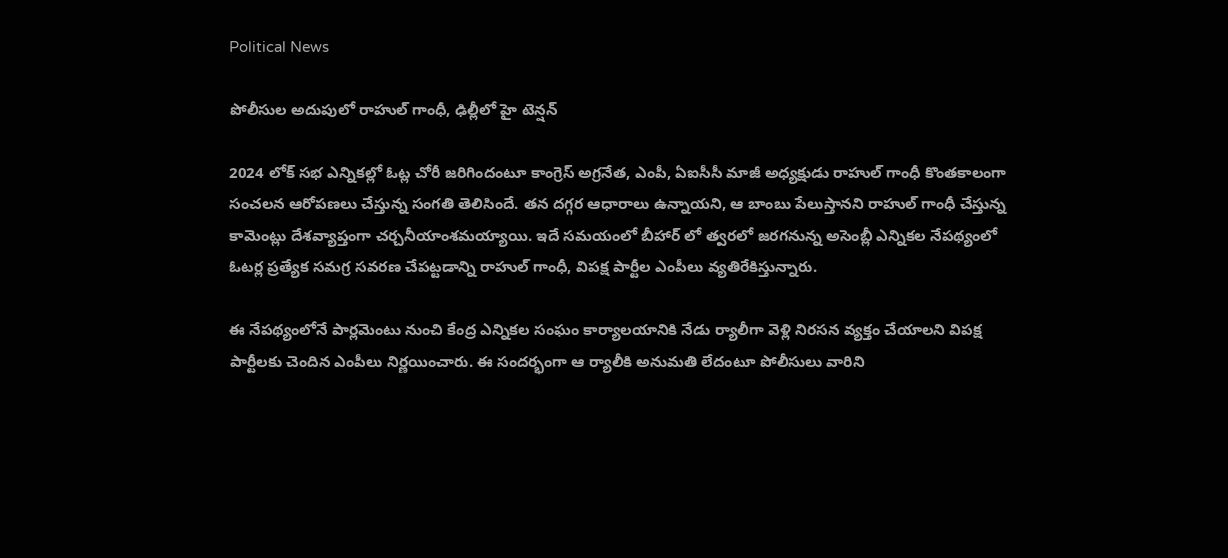Political News

పోలీసుల అదుపులో రాహుల్ గాంధీ, ఢిల్లీలో హై టెన్షన్

2024 లోక్ సభ ఎన్నికల్లో ఓట్ల చోరీ జరిగిందంటూ కాంగ్రెస్ అగ్రనేత, ఎంపీ, ఏఐసీసీ మాజీ అధ్యక్షుడు రాహుల్ గాంధీ కొంతకాలంగా సంచలన ఆరోపణలు చేస్తున్న సంగతి తెలిసిందే. తన దగ్గర ఆధారాలు ఉన్నాయని, ఆ బాంబు పేలుస్తానని రాహుల్ గాంధీ చేస్తున్న కామెంట్లు దేశవ్యాప్తంగా చర్చనీయాంశమయ్యాయి. ఇదే సమయంలో బీహార్ లో త్వరలో జరగనున్న అసెంబ్లీ ఎన్నికల నేపథ్యంలో ఓటర్ల ప్రత్యేక సమగ్ర సవరణ చేపట్టడాన్ని రాహుల్ గాంధీ, విపక్ష పార్టీల ఎంపీలు వ్యతిరేకిస్తున్నారు.

ఈ నేపథ్యంలోనే పార్లమెంటు నుంచి కేంద్ర ఎన్నికల సంఘం కార్యాలయానికి నేడు ర్యాలీగా వెళ్లి నిరసన వ్యక్తం చేయాలని విపక్ష పార్టీలకు చెందిన ఎంపీలు నిర్ణయించారు. ఈ సందర్భంగా ఆ ర్యాలీకి అనుమతి లేదంటూ పోలీసులు వారిని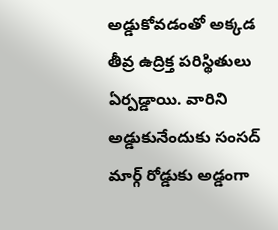అడ్డుకోవడంతో అక్కడ తీవ్ర ఉద్రిక్త పరిస్థితులు ఏర్పడ్డాయి. వారిని అడ్డుకునేందుకు సంసద్ మార్గ్ రోడ్డుకు అడ్డంగా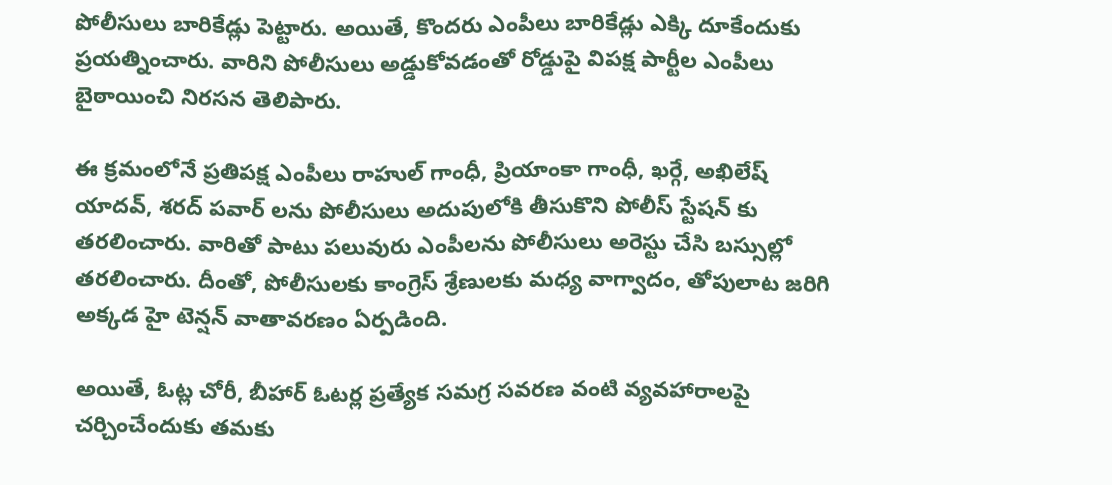పోలీసులు బారికేడ్లు పెట్టారు. అయితే, కొందరు ఎంపీలు బారికేడ్లు ఎక్కి దూకేందుకు ప్రయత్నించారు. వారిని పోలీసులు అడ్డుకోవడంతో రోడ్డుపై విపక్ష పార్టీల ఎంపీలు బైఠాయించి నిరసన తెలిపారు.

ఈ క్రమంలోనే ప్రతిపక్ష ఎంపీలు రాహుల్ గాంధీ, ప్రియాంకా గాంధీ, ఖర్గే, అఖిలేష్ యాదవ్, శరద్ పవార్ లను పోలీసులు అదుపులోకి తీసుకొని పోలీస్ స్టేషన్ కు తరలించారు. వారితో పాటు పలువురు ఎంపీలను పోలీసులు అరెస్టు చేసి బస్సుల్లో తరలించారు. దీంతో, పోలీసులకు కాంగ్రెస్ శ్రేణులకు మధ్య వాగ్వాదం, తోపులాట జరిగి అక్కడ హై టెన్షన్ వాతావరణం ఏర్పడింది.

అయితే, ఓట్ల చోరీ, బీహార్ ఓటర్ల ప్రత్యేక సమగ్ర సవరణ వంటి వ్యవహారాలపై చర్చించేందుకు తమకు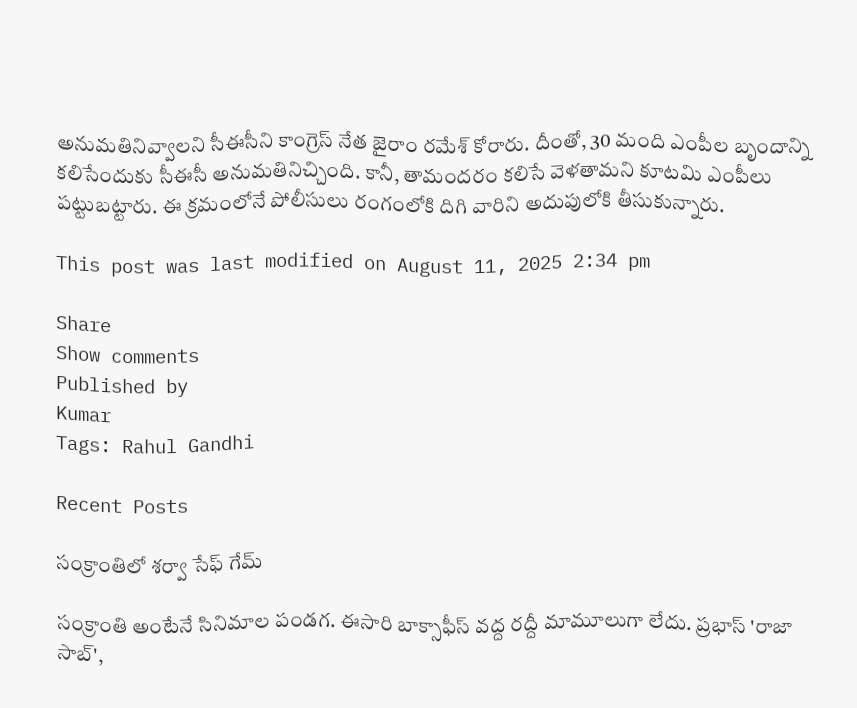అనుమతినివ్వాలని సీఈసీని కాంగ్రెస్ నేత జైరాం రమేశ్ కోరారు. దీంతో, 30 మంది ఎంపీల బృందాన్ని కలిసేందుకు సీఈసీ అనుమతినిచ్చింది. కానీ, తామందరం కలిసే వెళతామని కూటమి ఎంపీలు పట్టుబట్టారు. ఈ క్రమంలోనే పోలీసులు రంగంలోకి దిగి వారిని అదుపులోకి తీసుకున్నారు.

This post was last modified on August 11, 2025 2:34 pm

Share
Show comments
Published by
Kumar
Tags: Rahul Gandhi

Recent Posts

సంక్రాంతిలో శర్వా సేఫ్ గేమ్

సంక్రాంతి అంటేనే సినిమాల పండగ. ఈసారి బాక్సాఫీస్ వద్ద రద్దీ మామూలుగా లేదు. ప్రభాస్ 'రాజా సాబ్',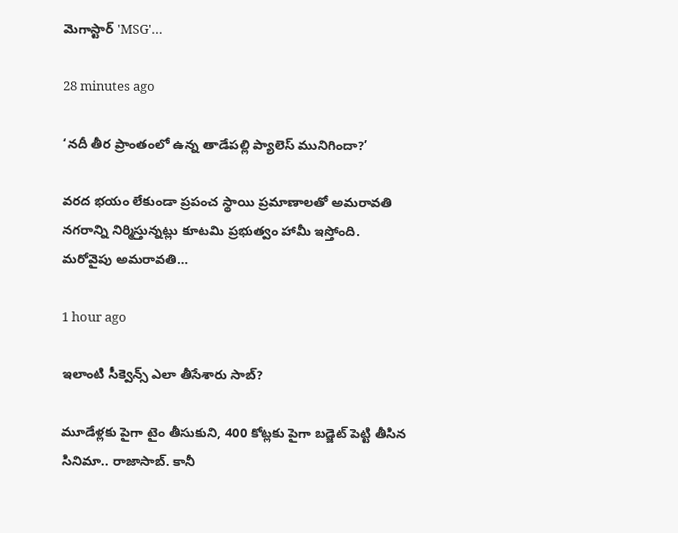మెగాస్టార్ 'MSG'…

28 minutes ago

‘నదీ తీర ప్రాంతంలో ఉన్న తాడేపల్లి ప్యాలెస్ మునిగిందా?’

వరద భయం లేకుండా ప్రపంచ స్థాయి ప్రమాణాలతో అమరావతి నగరాన్ని నిర్మిస్తున్నట్లు కూటమి ప్రభుత్వం హామీ ఇస్తోంది. మరోవైపు అమరావతి…

1 hour ago

ఇలాంటి సీక్వెన్స్ ఎలా తీసేశారు సాబ్‌?

మూడేళ్ల‌కు పైగా టైం తీసుకుని, 400 కోట్ల‌కు పైగా బ‌డ్జెట్ పెట్టి తీసిన సినిమా.. రాజాసాబ్. కానీ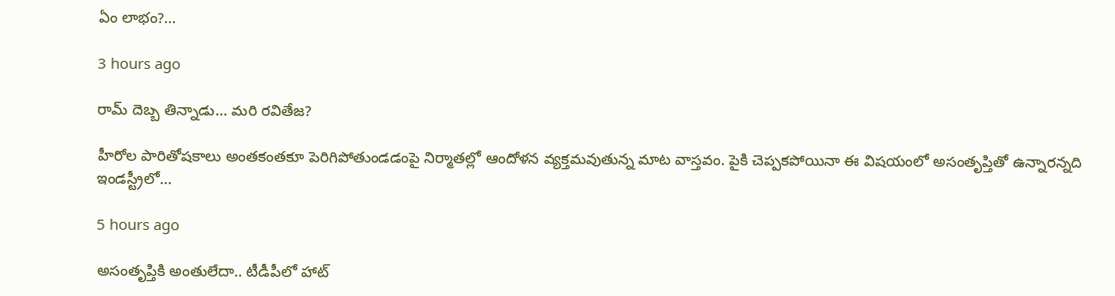ఏం లాభం?…

3 hours ago

రామ్ దెబ్బ తిన్నాడు… మరి రవితేజ?

హీరోల పారితోషకాలు అంతకంతకూ పెరిగిపోతుండడంపై నిర్మాతల్లో ఆందోళన వ్యక్తమవుతున్న మాట వాస్తవం. పైకి చెప్పకపోయినా ఈ విషయంలో అసంతృప్తితో ఉన్నారన్నది ఇండస్ట్రీలో…

5 hours ago

అసంతృప్తికి అంతులేదా.. టీడీపీలో హాట్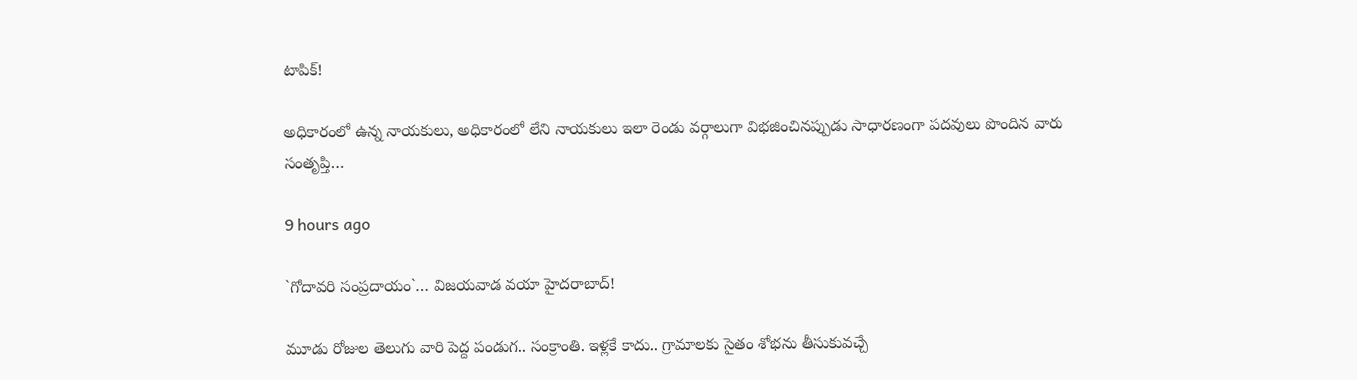టాపిక్!

అధికారంలో ఉన్న నాయకులు, అధికారంలో లేని నాయకులు ఇలా రెండు వర్గాలుగా విభజించినప్పుడు సాధారణంగా పదవులు పొందిన వారు సంతృప్తి…

9 hours ago

`గోదావ‌రి సంప్ర‌దాయం`… విజ‌య‌వాడ వ‌యా హైద‌రాబాద్‌!

మూడు రోజుల తెలుగు వారి పెద్ద పండుగ‌.. సంక్రాంతి. ఇళ్ల‌కే కాదు.. గ్రామాల‌కు సైతం శోభ‌ను తీసుకువ‌చ్చే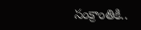సంక్రాంతికి..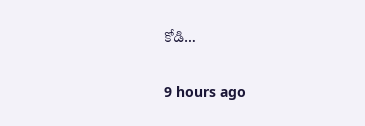కోడి…

9 hours ago